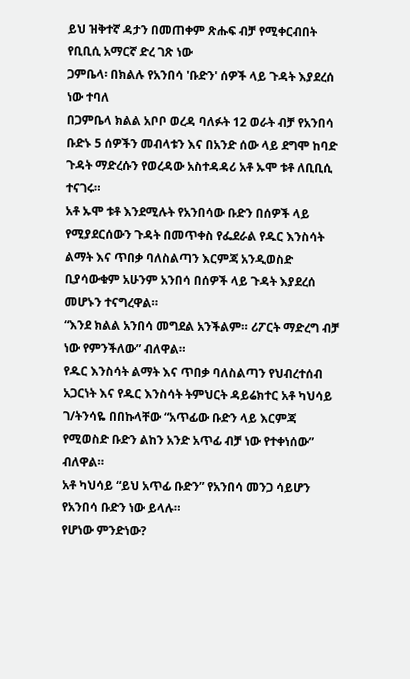ይህ ዝቅተኛ ዳታን በመጠቀም ጽሑፍ ብቻ የሚቀርብበት የቢቢሲ አማርኛ ድረ ገጽ ነው
ጋምቤላ፡ በክልሉ የአንበሳ 'ቡድን' ሰዎች ላይ ጉዳት እያደረሰ ነው ተባለ
በጋምቤላ ክልል አቦቦ ወረዳ ባለፉት 12 ወራት ብቻ የአንበሳ ቡድኑ 5 ሰዎችን መብላቱን እና በአንድ ሰው ላይ ደግሞ ከባድ ጉዳት ማድረሱን የወረዳው አስተዳዳሪ አቶ ኡሞ ቱቶ ለቢቢሲ ተናገሩ።
አቶ ኡሞ ቱቶ እንደሚሉት የአንበሳው ቡድን በሰዎች ላይ የሚያደርሰውን ጉዳት በመጥቀስ የፌደራል የዱር እንስሳት ልማት እና ጥበቃ ባለስልጣን እርምጃ አንዲወስድ ቢያሳውቁም አሁንም አንበሳ በሰዎች ላይ ጉዳት እያደረሰ መሆኑን ተናግረዋል።
“እንደ ክልል አንበሳ መግደል አንችልም። ሪፖርት ማድረግ ብቻ ነው የምንችለው” ብለዋል።
የዱር እንስሳት ልማት እና ጥበቃ ባለስልጣን የህብረተሰብ አጋርነት እና የዱር እንስሳት ትምህርት ዳይሬክተር አቶ ካህሳይ ገ/ትንሳዬ በበኩላቸው “አጥፊው ቡድን ላይ እርምጃ የሚወስድ ቡድን ልከን አንድ አጥፊ ብቻ ነው የተቀነሰው” ብለዋል።
አቶ ካህሳይ “ይህ አጥፊ ቡድን” የአንበሳ መንጋ ሳይሆን የአንበሳ ቡድን ነው ይላሉ።
የሆነው ምንድነው?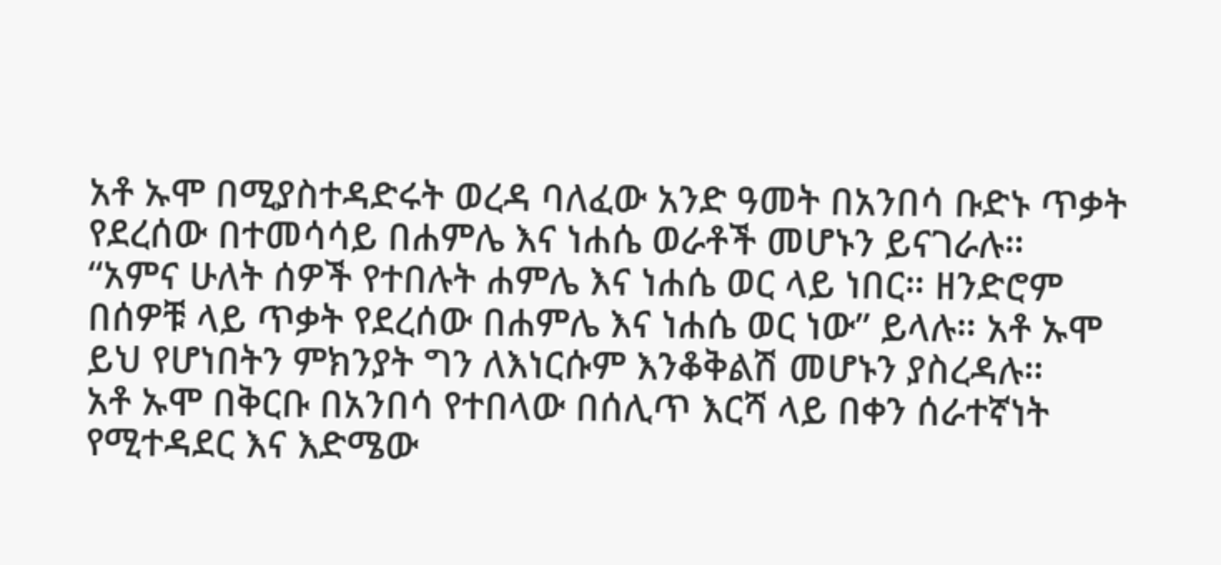አቶ ኡሞ በሚያስተዳድሩት ወረዳ ባለፈው አንድ ዓመት በአንበሳ ቡድኑ ጥቃት የደረሰው በተመሳሳይ በሐምሌ እና ነሐሴ ወራቶች መሆኑን ይናገራሉ።
“አምና ሁለት ሰዎች የተበሉት ሐምሌ እና ነሐሴ ወር ላይ ነበር። ዘንድሮም በሰዎቹ ላይ ጥቃት የደረሰው በሐምሌ እና ነሐሴ ወር ነው” ይላሉ። አቶ ኡሞ ይህ የሆነበትን ምክንያት ግን ለእነርሱም እንቆቅልሽ መሆኑን ያስረዳሉ።
አቶ ኡሞ በቅርቡ በአንበሳ የተበላው በሰሊጥ እርሻ ላይ በቀን ሰራተኛነት የሚተዳደር እና እድሜው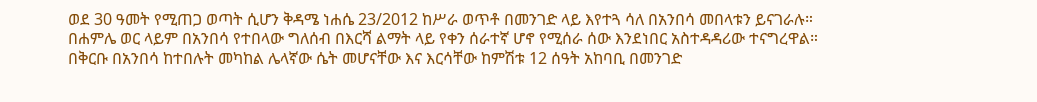ወደ 30 ዓመት የሚጠጋ ወጣት ሲሆን ቅዳሜ ነሐሴ 23/2012 ከሥራ ወጥቶ በመንገድ ላይ እየተጓ ሳለ በአንበሳ መበላቱን ይናገራሉ።
በሐምሌ ወር ላይም በአንበሳ የተበላው ግለሰብ በእርሻ ልማት ላይ የቀን ሰራተኛ ሆኖ የሚሰራ ሰው እንደነበር አስተዳዳሪው ተናግረዋል።
በቅርቡ በአንበሳ ከተበሉት መካከል ሌላኛው ሴት መሆናቸው እና እርሳቸው ከምሽቱ 12 ሰዓት አከባቢ በመንገድ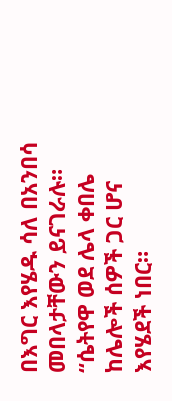በእግር እየሄዱ ሳለ በአንበሳ መበላታቸውን ይናገራሉ።
“ሴትየዋ ወደ ሌላ ቀበሌ ከሌሎች ሰዎች ጋር ሆና እየሄደች ነበር።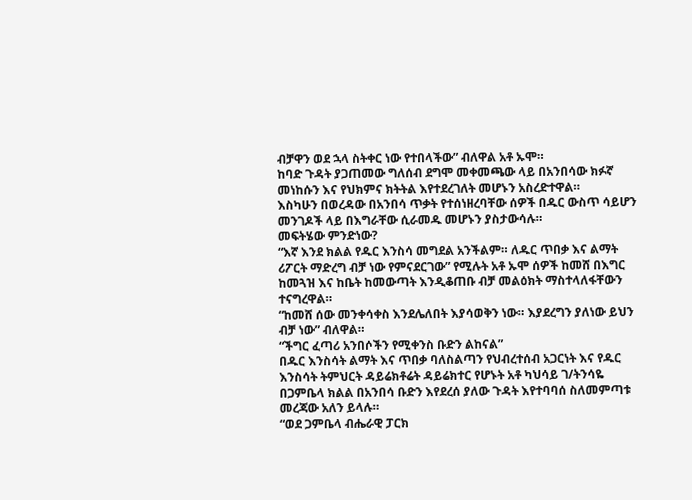ብቻዋን ወደ ኋላ ስትቀር ነው የተበላችው” ብለዋል አቶ ኡሞ።
ከባድ ጉዳት ያጋጠመው ግለሰብ ደግሞ መቀመጫው ላይ በአንበሳው ክፉኛ መነከሱን እና የህክምና ክትትል እየተደረገለት መሆኑን አስረድተዋል።
እስካሁን በወረዳው በአንበሳ ጥቃት የተሰነዘረባቸው ሰዎች በዱር ውስጥ ሳይሆን መንገዶች ላይ በእግራቸው ሲራመዱ መሆኑን ያስታውሳሉ።
መፍትሄው ምንድነው?
“እኛ እንደ ክልል የዱር እንስሳ መግደል አንችልም። ለዱር ጥበቃ እና ልማት ሪፖርት ማድረግ ብቻ ነው የምናደርገው” የሚሉት አቶ ኡሞ ሰዎች ከመሸ በእግር ከመጓዝ እና ከቤት ከመውጣት እንዲቆጠቡ ብቻ መልዕክት ማስተላለፋቸውን ተናግረዋል።
“ከመሸ ሰው መንቀሳቀስ እንደሌለበት እያሳወቅን ነው። እያደረግን ያለነው ይህን ብቻ ነው” ብለዋል።
“ችግር ፈጣሪ አንበሶችን የሚቀንስ ቡድን ልከናል”
በዱር እንስሳት ልማት እና ጥበቃ ባለስልጣን የህብረተሰብ አጋርነት እና የዱር እንስሳት ትምህርት ዳይሬክቶሬት ዳይሬክተር የሆኑት አቶ ካህሳይ ገ/ትንሳዬ በጋምቤላ ክልል በአንበሳ ቡድን እየደረሰ ያለው ጉዳት እየተባባሰ ስለመምጣቱ መረጃው አለን ይላሉ።
“ወደ ጋምቤላ ብሔራዊ ፓርክ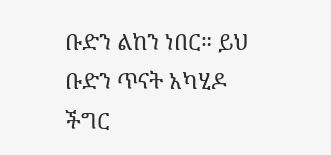ቡድን ልከን ነበር። ይህ ቡድን ጥናት አካሂዶ ችግር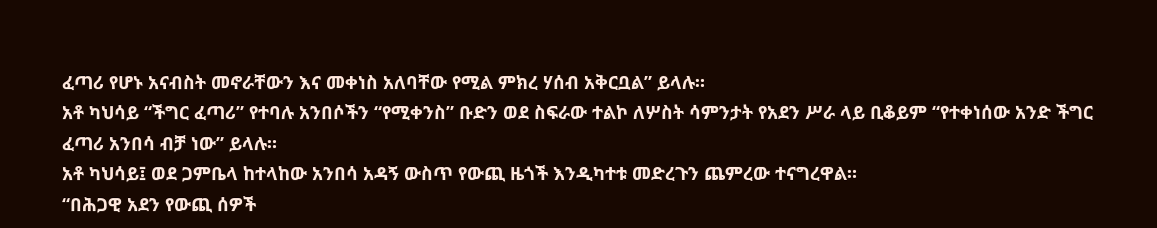ፈጣሪ የሆኑ አናብስት መኖራቸውን እና መቀነስ አለባቸው የሚል ምክረ ሃሰብ አቅርቧል” ይላሉ።
አቶ ካህሳይ “ችግር ፈጣሪ” የተባሉ አንበሶችን “የሚቀንስ” ቡድን ወደ ስፍራው ተልኮ ለሦስት ሳምንታት የአደን ሥራ ላይ ቢቆይም “የተቀነሰው አንድ ችግር ፈጣሪ አንበሳ ብቻ ነው” ይላሉ።
አቶ ካህሳይ፤ ወደ ጋምቤላ ከተላከው አንበሳ አዳኝ ውስጥ የውጪ ዜጎች እንዲካተቱ መድረጉን ጨምረው ተናግረዋል።
“በሕጋዊ አደን የውጪ ሰዎች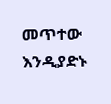መጥተው እንዲያድኑ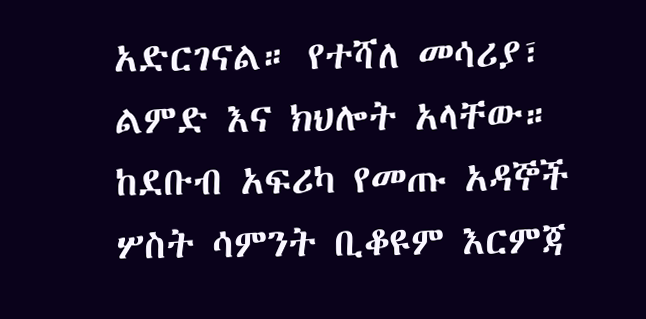አድርገናል። የተሻለ መሳሪያ፣ ልምድ እና ክህሎት አላቸው። ከደቡብ አፍሪካ የመጡ አዳኞች ሦስት ሳምንት ቢቆዩም እርምጃ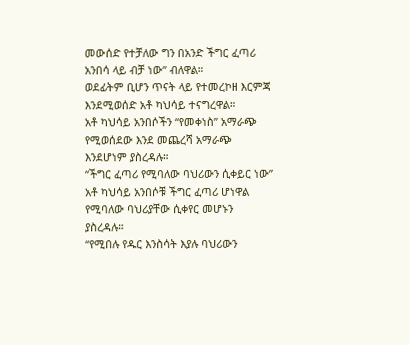መውሰድ የተቻለው ግን በአንድ ችግር ፈጣሪ አንበሳ ላይ ብቻ ነው” ብለዋል።
ወደፊትም ቢሆን ጥናት ላይ የተመረኮዘ እርምጃ እንደሚወሰድ አቶ ካህሳይ ተናግረዋል።
አቶ ካህሳይ አንበሶችን “የመቀነስ” አማራጭ የሚወሰደው እንደ መጨረሻ አማራጭ እንደሆነም ያስረዳሉ።
“ችግር ፈጣሪ የሚባለው ባህሪውን ሲቀይር ነው”
አቶ ካህሳይ አንበሶቹ ችግር ፈጣሪ ሆነዋል የሚባለው ባህሪያቸው ሲቀየር መሆኑን ያስረዳሉ።
“የሚበሉ የዱር እንስሳት እያሉ ባህሪውን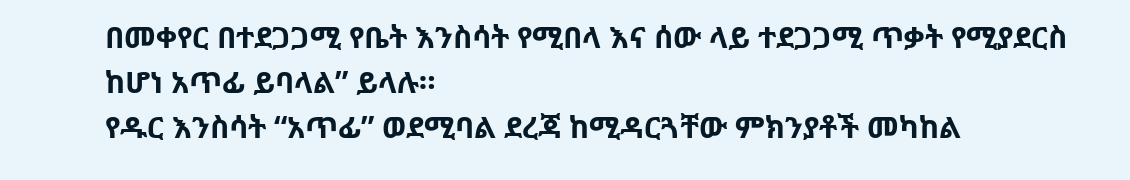በመቀየር በተደጋጋሚ የቤት እንስሳት የሚበላ እና ሰው ላይ ተደጋጋሚ ጥቃት የሚያደርስ ከሆነ አጥፊ ይባላል” ይላሉ።
የዱር እንስሳት “አጥፊ” ወደሚባል ደረጃ ከሚዳርጓቸው ምክንያቶች መካከል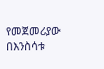የመጀመሪያው በእንስሳቱ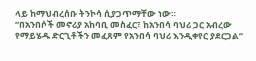ላይ ከማህብረሰቡ ትንኮሳ ሲያጋጥማቸው ነው።
“በአንበሶች መኖሪያ አከባቢ መስፈር፣ ከአንበሳ ባህሪ ጋር አብረው የማይሄዱ ድርጊቶችን መፈጸም የአንበሳ ባህሪ እንዲቀየር ያደርጋል”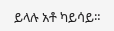ይላሉ አቶ ካይሳይ።